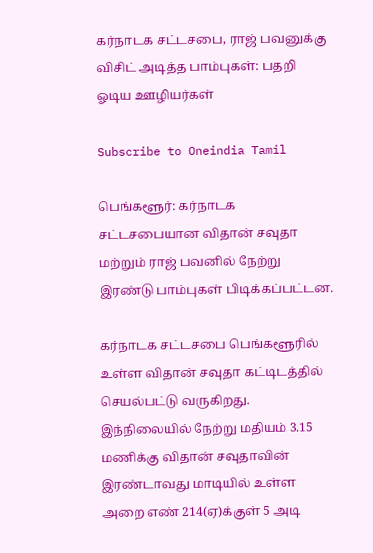கர்நாடக சட்டசபை, ராஜ் பவனுக்கு விசிட் அடித்த பாம்புகள்: பதறி ஓடிய ஊழியர்கள்

Subscribe to Oneindia Tamil

பெங்களூர்: கர்நாடக சட்டசபையான விதான் சவுதா மற்றும் ராஜ் பவனில் நேற்று இரண்டு பாம்புகள் பிடிக்கப்பட்டன.

கர்நாடக சட்டசபை பெங்களூரில் உள்ள விதான் சவுதா கட்டிடத்தில் செயல்பட்டு வருகிறது. இந்நிலையில் நேற்று மதியம் 3.15 மணிக்கு விதான் சவுதாவின் இரண்டாவது மாடியில் உள்ள அறை எண் 214(ஏ)க்குள் 5 அடி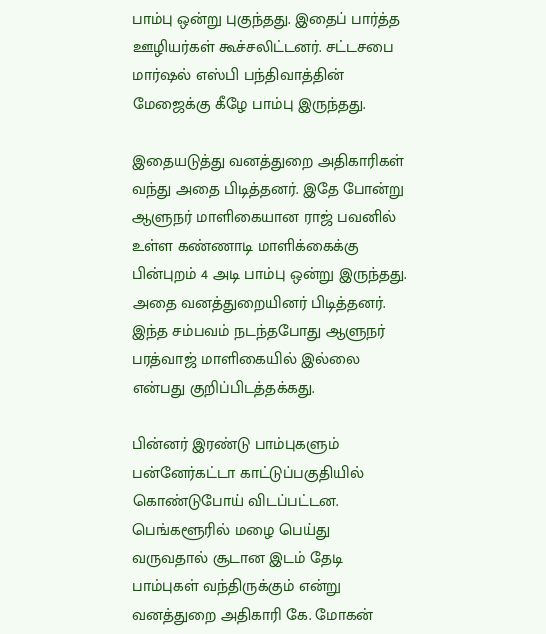பாம்பு ஒன்று புகுந்தது. இதைப் பார்த்த ஊழியர்கள் கூச்சலிட்டனர். சட்டசபை மார்ஷல் எஸ்பி பந்திவாத்தின் மேஜைக்கு கீழே பாம்பு இருந்தது.

இதையடுத்து வனத்துறை அதிகாரிகள் வந்து அதை பிடித்தனர். இதே போன்று ஆளுநர் மாளிகையான ராஜ் பவனில் உள்ள கண்ணாடி மாளிக்கைக்கு பின்புறம் 4 அடி பாம்பு ஒன்று இருந்தது. அதை வனத்துறையினர் பிடித்தனர். இந்த சம்பவம் நடந்தபோது ஆளுநர் பரத்வாஜ் மாளிகையில் இல்லை என்பது குறிப்பிடத்தக்கது.

பின்னர் இரண்டு பாம்புகளும் பன்னேர்கட்டா காட்டுப்பகுதியில் கொண்டுபோய் விடப்பட்டன. பெங்களூரில் மழை பெய்து வருவதால் சூடான இடம் தேடி பாம்புகள் வந்திருக்கும் என்று வனத்துறை அதிகாரி கே. மோகன்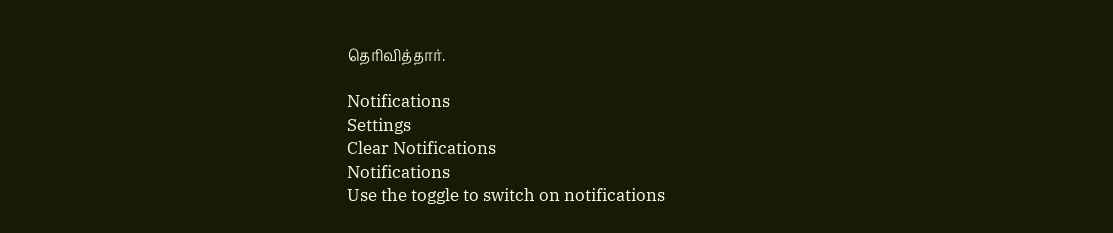தெரிவித்தார்.

Notifications
Settings
Clear Notifications
Notifications
Use the toggle to switch on notifications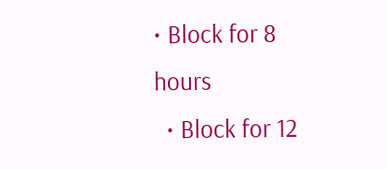• Block for 8 hours
  • Block for 12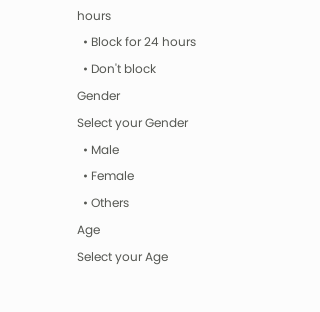hours
  • Block for 24 hours
  • Don't block
Gender
Select your Gender
  • Male
  • Female
  • Others
Age
Select your Age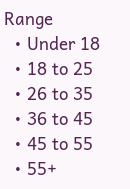Range
  • Under 18
  • 18 to 25
  • 26 to 35
  • 36 to 45
  • 45 to 55
  • 55+